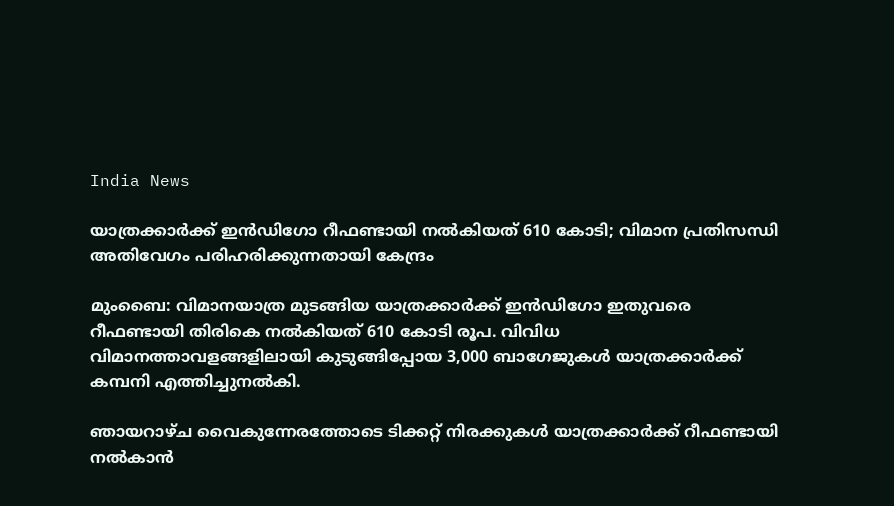India News

യാത്രക്കാര്‍ക്ക് ഇന്‍ഡിഗോ റീഫണ്ടായി നല്‍കിയത് 610 കോടി; വിമാന പ്രതിസന്ധി അതിവേഗം പരിഹരിക്കുന്നതായി കേന്ദ്രം

മുംബൈ: വിമാനയാത്ര മുടങ്ങിയ യാത്രക്കാര്‍ക്ക് ഇന്‍ഡിഗോ ഇതുവരെ റീഫണ്ടായി തിരികെ നല്‍കിയത് 610 കോടി രൂപ. വിവിധ വിമാനത്താവളങ്ങളിലായി കുടുങ്ങിപ്പോയ 3,000 ബാഗേജുകള്‍ യാത്രക്കാര്‍ക്ക് കമ്പനി എത്തിച്ചുനല്‍കി.

ഞായറാഴ്ച വൈകുന്നേരത്തോടെ ടിക്കറ്റ് നിരക്കുകള്‍ യാത്രക്കാര്‍ക്ക് റീഫണ്ടായി നല്‍കാന്‍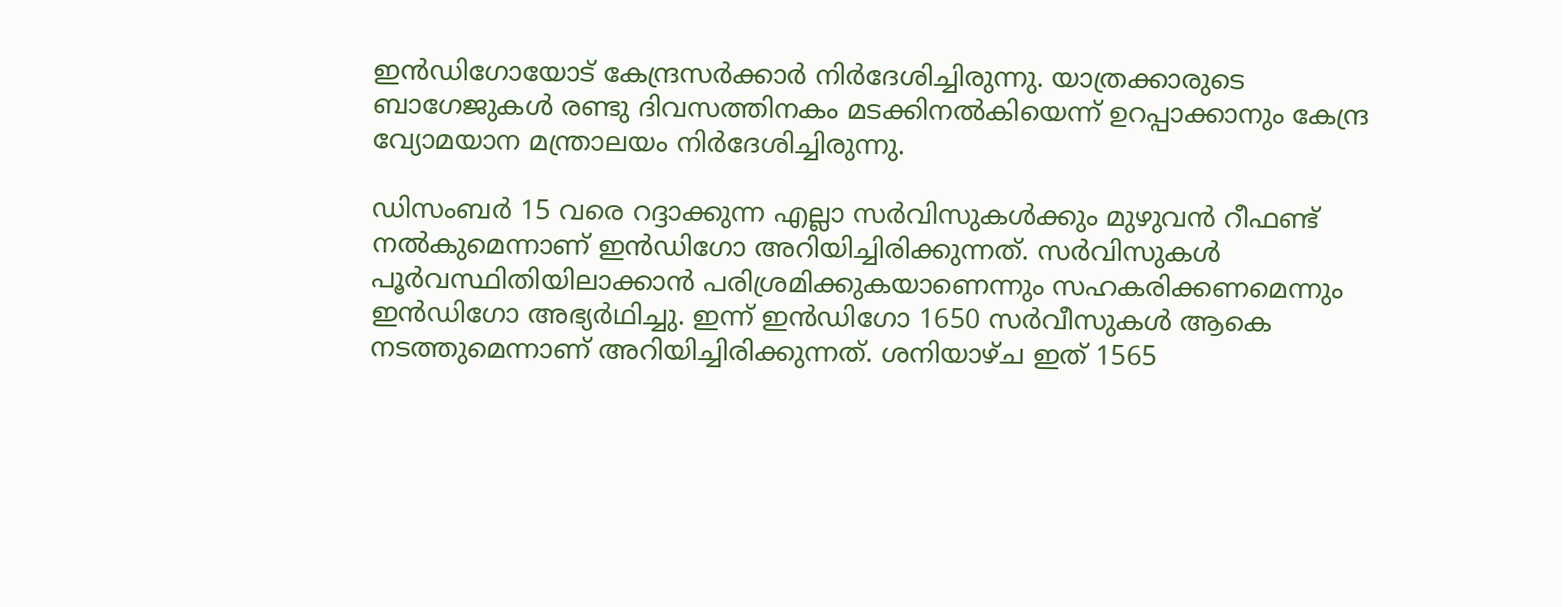ഇന്‍ഡിഗോയോട് കേന്ദ്രസര്‍ക്കാര്‍ നിര്‍ദേശിച്ചിരുന്നു. യാത്രക്കാരുടെ ബാഗേജുകള്‍ രണ്ടു ദിവസത്തിനകം മടക്കിനല്‍കിയെന്ന് ഉറപ്പാക്കാനും കേന്ദ്ര വ്യോമയാന മന്ത്രാലയം നിര്‍ദേശിച്ചിരുന്നു.

ഡിസംബര്‍ 15 വരെ റദ്ദാക്കുന്ന എല്ലാ സര്‍വിസുകള്‍ക്കും മുഴുവന്‍ റീഫണ്ട് നല്‍കുമെന്നാണ് ഇന്‍ഡിഗോ അറിയിച്ചിരിക്കുന്നത്. സര്‍വിസുകള്‍ പൂര്‍വസ്ഥിതിയിലാക്കാന്‍ പരിശ്രമിക്കുകയാണെന്നും സഹകരിക്കണമെന്നും ഇന്‍ഡിഗോ അഭ്യര്‍ഥിച്ചു. ഇന്ന് ഇന്‍ഡിഗോ 1650 സര്‍വീസുകള്‍ ആകെ നടത്തുമെന്നാണ് അറിയിച്ചിരിക്കുന്നത്. ശനിയാഴ്ച ഇത് 1565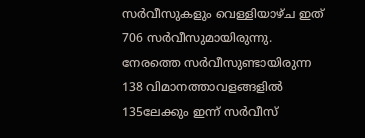സര്‍വീസുകളും വെള്ളിയാഴ്ച ഇത് 706 സര്‍വീസുമായിരുന്നു. നേരത്തെ സര്‍വീസുണ്ടായിരുന്ന 138 വിമാനത്താവളങ്ങളില്‍ 135ലേക്കും ഇന്ന് സര്‍വീസ്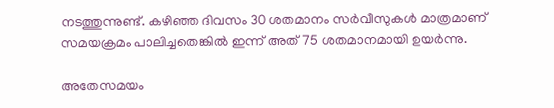നടത്തുന്നുണ്ട്. കഴിഞ്ഞ ദിവസം 30 ശതമാനം സര്‍വീസുകള്‍ മാത്രമാണ് സമയക്രമം പാലിച്ചതെങ്കില്‍ ഇന്ന് അത് 75 ശതമാനമായി ഉയര്‍ന്നു.

അതേസമയം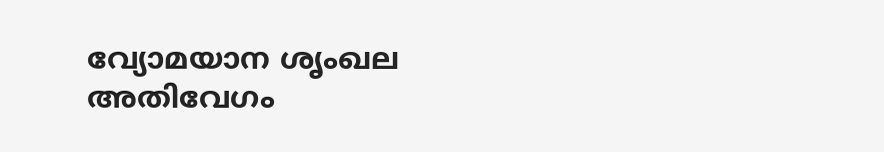വ്യോമയാന ശൃംഖല അതിവേഗം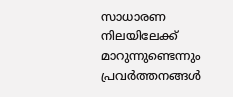സാധാരണ നിലയിലേക്ക് മാറുന്നുണ്ടെന്നും പ്രവര്‍ത്തനങ്ങള്‍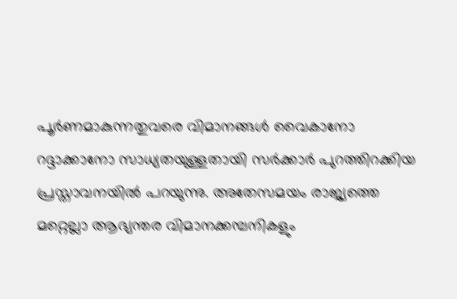പൂര്‍ണമാകുന്നതുവരെ വിമാനങ്ങള്‍ വൈകാനോ റദ്ദാക്കാനോ സാധ്യതയുള്ളതായി സര്‍ക്കാര്‍ പുറത്തിറക്കിയ പ്രസ്താവനയില്‍ പറയുന്നു. അതേസമയം രാജ്യത്തെ മറ്റെല്ലാ ആഭ്യന്തര വിമാനക്കമ്പനികളും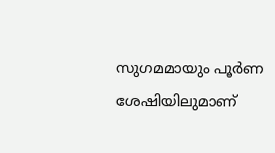സുഗമമായും പൂര്‍ണ ശേഷിയിലുമാണ്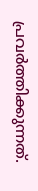പ്രവര്‍ത്തിക്കുന്നത്.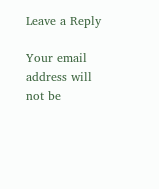Leave a Reply

Your email address will not be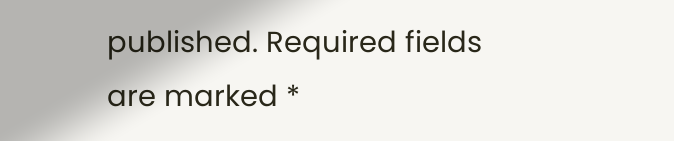published. Required fields are marked *